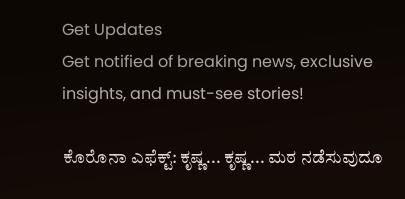Get Updates
Get notified of breaking news, exclusive insights, and must-see stories!

ಕೊರೊನಾ ಎಫೆಕ್ಟ್: ಕೃಷ್ಣ... ಕೃಷ್ಣ... ಮಠ ನಡೆಸುವುದೂ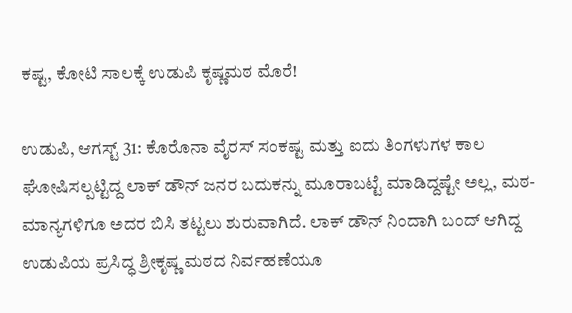ಕಷ್ಟ, ಕೋಟಿ ಸಾಲಕ್ಕೆ ಉಡುಪಿ ಕೃಷ್ಣಮಠ ಮೊರೆ!

ಉಡುಪಿ, ಆಗಸ್ಟ್ 31: ಕೊರೊನಾ ವೈರಸ್ ಸಂಕಷ್ಟ ಮತ್ತು ಐದು ತಿಂಗಳುಗಳ ಕಾಲ ಘೋಷಿಸಲ್ಪಟ್ಟಿದ್ದ ಲಾಕ್ ಡೌನ್ ಜನರ ಬದುಕನ್ನು ಮೂರಾಬಟ್ಟೆ ಮಾಡಿದ್ದಷ್ಟೇ ಅಲ್ಲ, ಮಠ-ಮಾನ್ಯಗಳಿಗೂ ಅದರ ಬಿಸಿ ತಟ್ಟಲು ಶುರುವಾಗಿದೆ. ಲಾಕ್ ಡೌನ್ ನಿಂದಾಗಿ ಬಂದ್ ಆಗಿದ್ದ ಉಡುಪಿಯ ಪ್ರಸಿದ್ಧ ಶ್ರೀಕೃಷ್ಣ ಮಠದ ನಿರ್ವಹಣೆಯೂ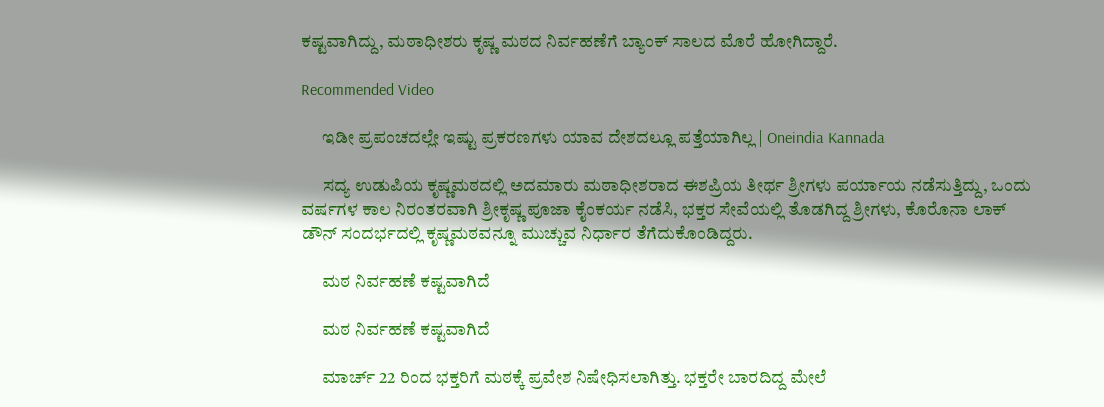ಕಷ್ಟವಾಗಿದ್ದು, ಮಠಾಧೀಶರು ಕೃಷ್ಣ ಮಠದ ನಿರ್ವಹಣೆಗೆ ಬ್ಯಾಂಕ್ ಸಾಲದ ಮೊರೆ ಹೋಗಿದ್ದಾರೆ.

Recommended Video

      ಇಡೀ ಪ್ರಪಂಚದಲ್ಲೇ ಇಷ್ಟು ಪ್ರಕರಣಗಳು ಯಾವ ದೇಶದಲ್ಲೂ ಪತ್ತೆಯಾಗಿಲ್ಲ | Oneindia Kannada

      ಸದ್ಯ ಉಡುಪಿಯ ಕೃಷ್ಣಮಠದಲ್ಲಿ ಅದಮಾರು ಮಠಾಧೀಶರಾದ ಈಶಪ್ರಿಯ ತೀರ್ಥ ಶ್ರೀಗಳು ಪರ್ಯಾಯ ನಡೆಸುತ್ತಿದ್ದು, ಒಂದು ವರ್ಷಗಳ ಕಾಲ ನಿರಂತರವಾಗಿ ಶ್ರೀಕೃಷ್ಣ ಪೂಜಾ ಕೈಂಕರ್ಯ ನಡೆಸಿ, ಭಕ್ತರ ಸೇವೆಯಲ್ಲಿ ತೊಡಗಿದ್ದ ಶ್ರೀಗಳು, ಕೊರೊನಾ ಲಾಕ್ ಡೌನ್ ಸಂದರ್ಭದಲ್ಲಿ ಕೃಷ್ಣಮಠವನ್ನೂ ಮುಚ್ಚುವ ನಿರ್ಧಾರ ತೆಗೆದುಕೊಂಡಿದ್ದರು.

      ಮಠ ನಿರ್ವಹಣೆ ಕಷ್ಟವಾಗಿದೆ

      ಮಠ ನಿರ್ವಹಣೆ ಕಷ್ಟವಾಗಿದೆ

      ಮಾರ್ಚ್ 22 ರಿಂದ ಭಕ್ತರಿಗೆ ಮಠಕ್ಕೆ ಪ್ರವೇಶ ನಿಷೇಧಿಸಲಾಗಿತ್ತು. ಭಕ್ತರೇ ಬಾರದಿದ್ದ ಮೇಲೆ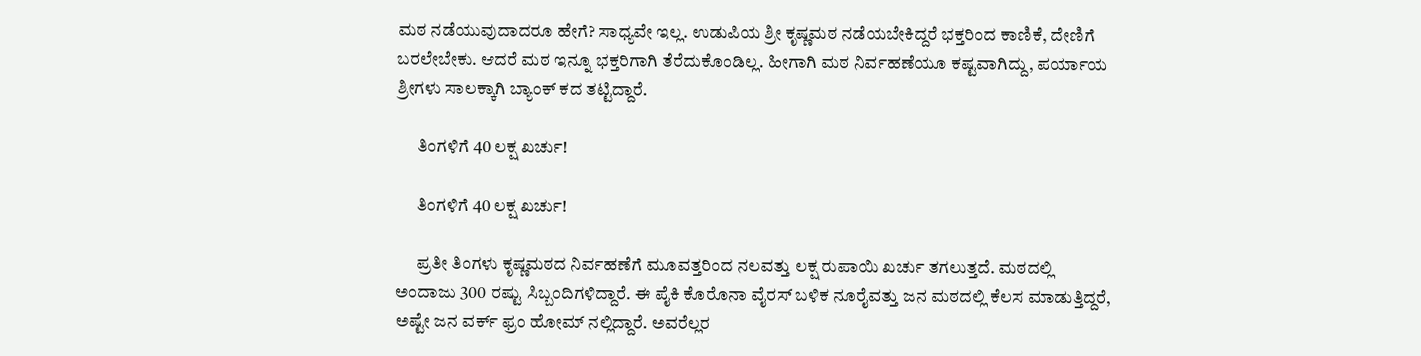ಮಠ ನಡೆಯುವುದಾದರೂ ಹೇಗೆ? ಸಾಧ್ಯವೇ ಇಲ್ಲ. ಉಡುಪಿಯ ಶ್ರೀ ಕೃಷ್ಣಮಠ ನಡೆಯಬೇಕಿದ್ದರೆ ಭಕ್ತರಿಂದ ಕಾಣಿಕೆ, ದೇಣಿಗೆ ಬರಲೇಬೇಕು. ಆದರೆ ಮಠ ಇನ್ನೂ ಭಕ್ತರಿಗಾಗಿ ತೆರೆದುಕೊಂಡಿಲ್ಲ. ಹೀಗಾಗಿ ಮಠ ನಿರ್ವಹಣೆಯೂ ಕಷ್ಟವಾಗಿದ್ದು, ಪರ್ಯಾಯ ಶ್ರೀಗಳು ಸಾಲಕ್ಕಾಗಿ ಬ್ಯಾಂಕ್ ಕದ ತಟ್ಟಿದ್ದಾರೆ.

      ತಿಂಗಳಿಗೆ 40 ಲಕ್ಷ ಖರ್ಚು!

      ತಿಂಗಳಿಗೆ 40 ಲಕ್ಷ ಖರ್ಚು!

      ಪ್ರತೀ ತಿಂಗಳು ಕೃಷ್ಣಮಠದ ನಿರ್ವಹಣೆಗೆ ಮೂವತ್ತರಿಂದ ನಲವತ್ತು ಲಕ್ಷ ರುಪಾಯಿ ಖರ್ಚು ತಗಲುತ್ತದೆ. ಮಠದಲ್ಲಿ ಅಂದಾಜು 300 ರಷ್ಟು ಸಿಬ್ಬಂದಿಗಳಿದ್ದಾರೆ. ಈ ಪೈಕಿ ಕೊರೊನಾ ವೈರಸ್ ಬಳಿಕ ನೂರೈವತ್ತು ಜನ‌ ಮಠದಲ್ಲಿ ಕೆಲಸ ಮಾಡುತ್ತಿದ್ದರೆ, ಅಷ್ಟೇ ಜನ ವರ್ಕ್ ಫ್ರಂ ಹೋಮ್ ನಲ್ಲಿದ್ದಾರೆ. ಅವರೆಲ್ಲರ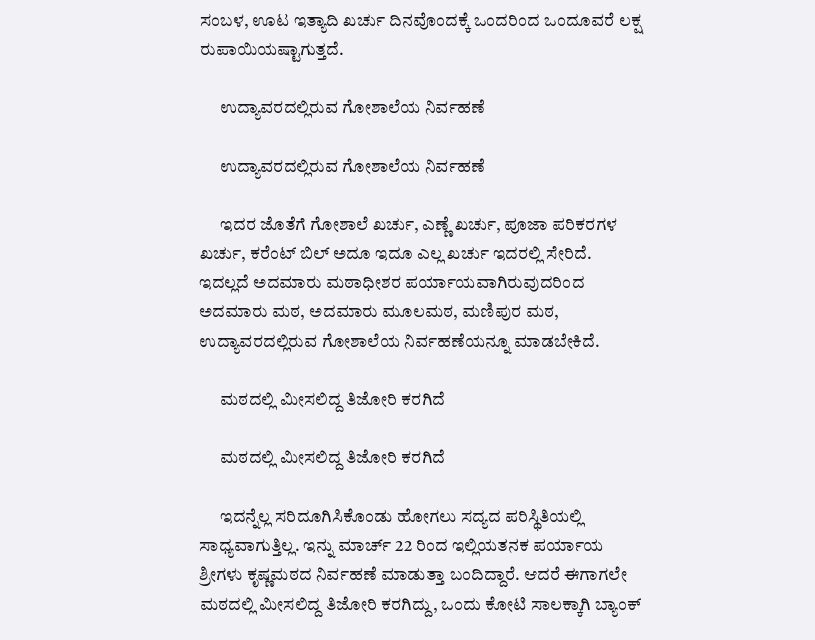ಸಂಬಳ, ಊಟ ಇತ್ಯಾದಿ ಖರ್ಚು ದಿನವೊಂದಕ್ಕೆ ಒಂದರಿಂದ ಒಂದೂವರೆ ಲಕ್ಷ ರುಪಾಯಿಯಷ್ಟಾಗುತ್ತದೆ.

      ಉದ್ಯಾವರದಲ್ಲಿರುವ ಗೋಶಾಲೆಯ ನಿರ್ವಹಣೆ

      ಉದ್ಯಾವರದಲ್ಲಿರುವ ಗೋಶಾಲೆಯ ನಿರ್ವಹಣೆ

      ಇದರ ಜೊತೆಗೆ ಗೋಶಾಲೆ ಖರ್ಚು, ಎಣ್ಣೆ ಖರ್ಚು, ಪೂಜಾ ಪರಿಕರಗಳ ಖರ್ಚು, ಕರೆಂಟ್ ಬಿಲ್ ಅದೂ ಇದೂ ಎಲ್ಲ ಖರ್ಚು ಇದರಲ್ಲಿ ಸೇರಿದೆ. ಇದಲ್ಲದೆ ಅದಮಾರು ಮಠಾಧೀಶರ ಪರ್ಯಾಯವಾಗಿರುವುದರಿಂದ ಅದಮಾರು ಮಠ, ಅದಮಾರು ಮೂಲಮಠ, ಮಣಿಪುರ ಮಠ, ಉದ್ಯಾವರದಲ್ಲಿರುವ ಗೋಶಾಲೆಯ ನಿರ್ವಹಣೆಯನ್ನೂ ಮಾಡಬೇಕಿದೆ.

      ಮಠದಲ್ಲಿ ಮೀಸಲಿದ್ದ ತಿಜೋರಿ ಕರಗಿದೆ

      ಮಠದಲ್ಲಿ ಮೀಸಲಿದ್ದ ತಿಜೋರಿ ಕರಗಿದೆ

      ಇದನ್ನೆಲ್ಲ ಸರಿದೂಗಿಸಿಕೊಂಡು ಹೋಗಲು ಸದ್ಯದ ಪರಿಸ್ಥಿತಿಯಲ್ಲಿ ಸಾಧ್ಯವಾಗುತ್ತಿಲ್ಲ. ಇನ್ನು ಮಾರ್ಚ್ 22 ರಿಂದ ಇಲ್ಲಿಯತನಕ ಪರ್ಯಾಯ ಶ್ರೀಗಳು ಕೃಷ್ಣಮಠದ ನಿರ್ವಹಣೆ ಮಾಡುತ್ತಾ ಬಂದಿದ್ದಾರೆ. ಆದರೆ ಈಗಾಗಲೇ ಮಠದಲ್ಲಿ ಮೀಸಲಿದ್ದ ತಿಜೋರಿ ಕರಗಿದ್ದು, ಒಂದು ಕೋಟಿ ಸಾಲಕ್ಕಾಗಿ ಬ್ಯಾಂಕ್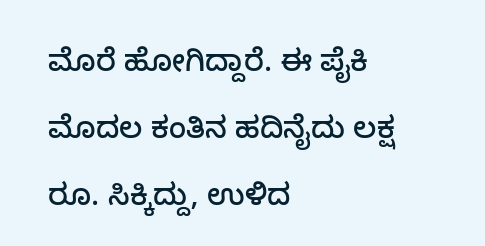ಮೊರೆ ಹೋಗಿದ್ದಾರೆ. ಈ ಪೈಕಿ ಮೊದಲ ಕಂತಿನ ಹದಿನೈದು ಲಕ್ಷ ರೂ. ಸಿಕ್ಕಿದ್ದು, ಉಳಿದ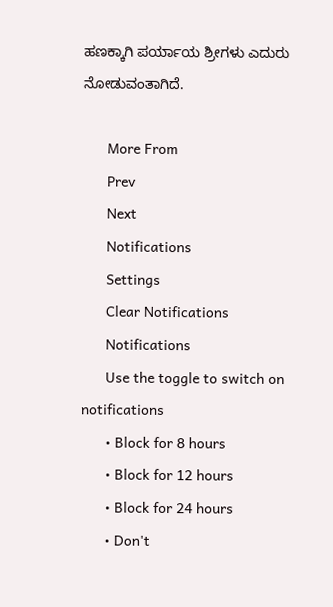ಹಣಕ್ಕಾಗಿ ಪರ್ಯಾಯ ಶ್ರೀಗಳು ಎದುರು ನೋಡುವಂತಾಗಿದೆ.

      More From
      Prev
      Next
      Notifications
      Settings
      Clear Notifications
      Notifications
      Use the toggle to switch on notifications
      • Block for 8 hours
      • Block for 12 hours
      • Block for 24 hours
      • Don't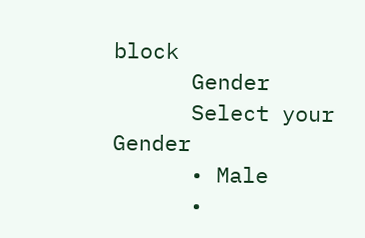block
      Gender
      Select your Gender
      • Male
      •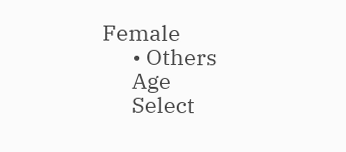Female
      • Others
      Age
      Select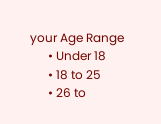your Age Range
      • Under 18
      • 18 to 25
      • 26 to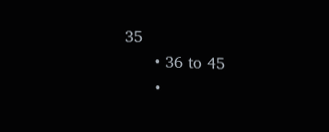35
      • 36 to 45
      •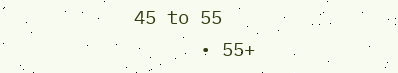45 to 55
      • 55+